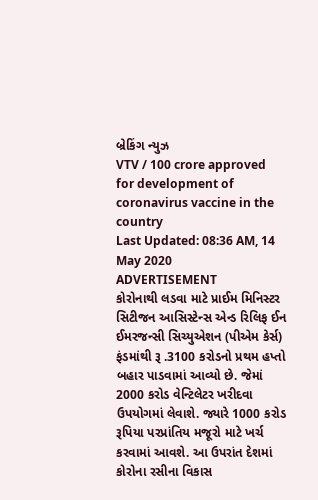બ્રેકિંગ ન્યુઝ
VTV / 100 crore approved for development of coronavirus vaccine in the country
Last Updated: 08:36 AM, 14 May 2020
ADVERTISEMENT
કોરોનાથી લડવા માટે પ્રાઈમ મિનિસ્ટર સિટીજન આસિસ્ટેન્સ એન્ડ રિલિફ ઈન ઈમરજન્સી સિચ્યુએશન (પીએમ કેર્સ) ફંડમાંથી રૂ .3100 કરોડનો પ્રથમ હપ્તો બહાર પાડવામાં આવ્યો છે. જેમાં 2000 કરોડ વેન્ટિલેટર ખરીદવા ઉપયોગમાં લેવાશે. જ્યારે 1000 કરોડ રૂપિયા પરપ્રાંતિય મજૂરો માટે ખર્ચ કરવામાં આવશે. આ ઉપરાંત દેશમાં કોરોના રસીના વિકાસ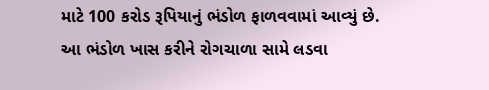માટે 100 કરોડ રૂપિયાનું ભંડોળ ફાળવવામાં આવ્યું છે. આ ભંડોળ ખાસ કરીને રોગચાળા સામે લડવા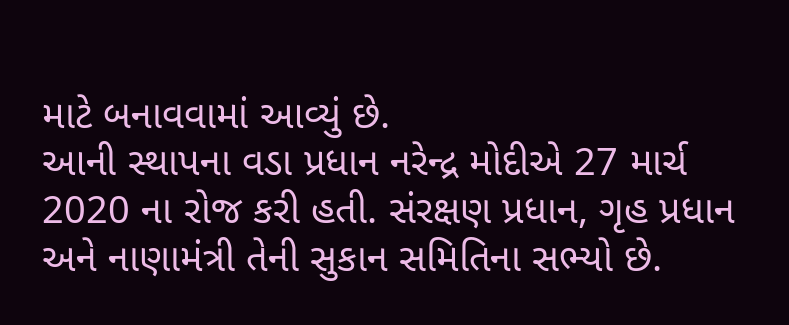માટે બનાવવામાં આવ્યું છે.
આની સ્થાપના વડા પ્રધાન નરેન્દ્ર મોદીએ 27 માર્ચ 2020 ના રોજ કરી હતી. સંરક્ષણ પ્રધાન, ગૃહ પ્રધાન અને નાણામંત્રી તેની સુકાન સમિતિના સભ્યો છે.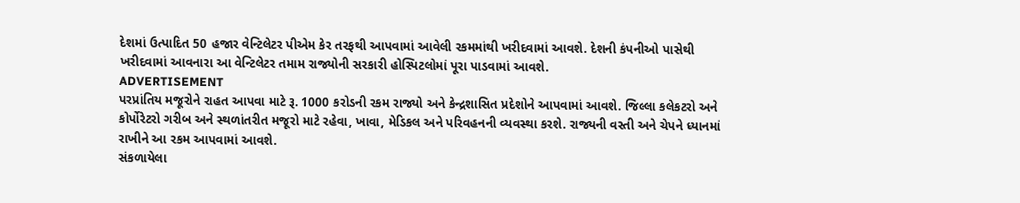દેશમાં ઉત્પાદિત 50 હજાર વેન્ટિલેટર પીએમ કેર તરફથી આપવામાં આવેલી રકમમાંથી ખરીદવામાં આવશે. દેશની કંપનીઓ પાસેથી ખરીદવામાં આવનારા આ વેન્ટિલેટર તમામ રાજ્યોની સરકારી હોસ્પિટલોમાં પૂરા પાડવામાં આવશે.
ADVERTISEMENT
પરપ્રાંતિય મજૂરોને રાહત આપવા માટે રૂ. 1000 કરોડની રકમ રાજ્યો અને કેન્દ્રશાસિત પ્રદેશોને આપવામાં આવશે. જિલ્લા કલેકટરો અને કોર્પોરેટરો ગરીબ અને સ્થળાંતરીત મજૂરો માટે રહેવા, ખાવા, મેડિકલ અને પરિવહનની વ્યવસ્થા કરશે. રાજ્યની વસ્તી અને ચેપને ધ્યાનમાં રાખીને આ રકમ આપવામાં આવશે.
સંકળાયેલા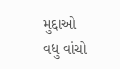મુદ્દાઓ
વધુ વાંચો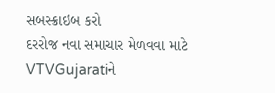સબસ્ક્રાઇબ કરો
દરરોજ નવા સમાચાર મેળવવા માટે VTVGujaratiને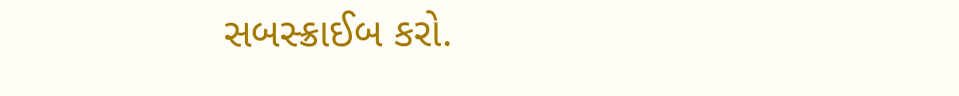સબસ્ક્રાઈબ કરો.